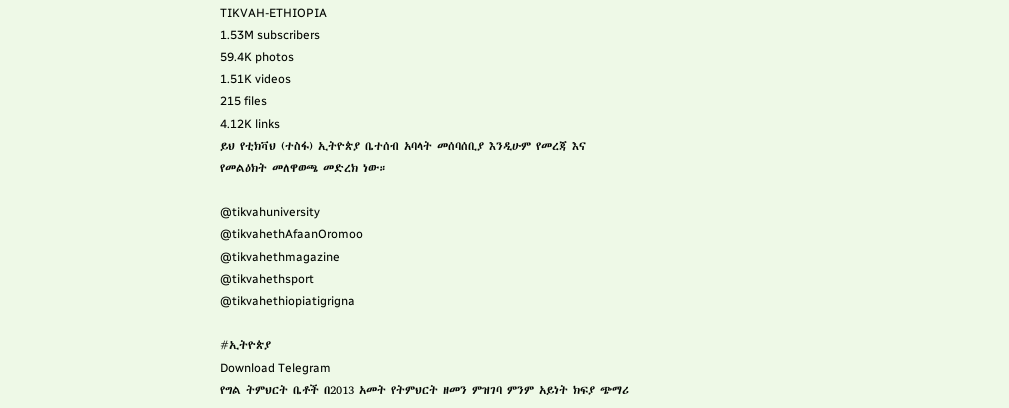TIKVAH-ETHIOPIA
1.53M subscribers
59.4K photos
1.51K videos
215 files
4.12K links
ይህ የቲክቫህ (ተስፋ) ኢትዮጵያ ቤተሰብ አባላት መሰባሰቢያ እንዲሁም የመረጃ እና የመልዕክት መለዋወጫ መድረክ ነው።

@tikvahuniversity
@tikvahethAfaanOromoo
@tikvahethmagazine
@tikvahethsport
@tikvahethiopiatigrigna

#ኢትዮጵያ
Download Telegram
የግል ትምህርት ቤቶች በ2013 አመት የትምህርት ዘመን ምዝገባ ምንም አይነት ክፍያ ጭማሪ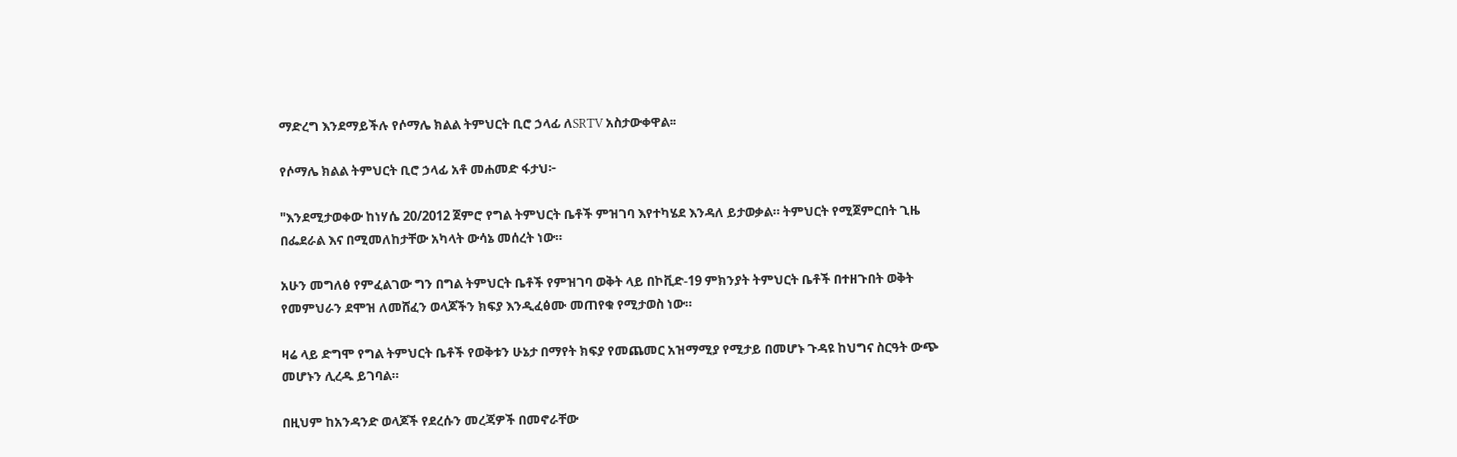ማድረግ እንደማይችሉ የሶማሌ ክልል ትምህርት ቢሮ ኃላፊ ለSRTV አስታውቀዋል፡፡

የሶማሌ ክልል ትምህርት ቢሮ ኃላፊ አቶ መሐመድ ፋታህ፦

"እንደሚታወቀው ከነሃሴ 20/2012 ጀምሮ የግል ትምህርት ቤቶች ምዝገባ እየተካሄደ እንዳለ ይታወቃል። ትምህርት የሚጀምርበት ጊዜ በፌደራል እና በሚመለከታቸው አካላት ውሳኔ መሰረት ነው።

አሁን መግለፅ የምፈልገው ግን በግል ትምህርት ቤቶች የምዝገባ ወቅት ላይ በኮቪድ-19 ምክንያት ትምህርት ቤቶች በተዘጉበት ወቅት የመምህራን ደሞዝ ለመሸፈን ወላጆችን ክፍያ እንዲፈፅሙ መጠየቁ የሚታወስ ነው።

ዛሬ ላይ ድግሞ የግል ትምህርት ቤቶች የወቅቱን ሁኔታ በማየት ክፍያ የመጨመር አዝማሚያ የሚታይ በመሆኑ ጉዳዩ ከህግና ስርዓት ውጭ መሆኑን ሊረዱ ይገባል።

በዚህም ከአንዳንድ ወላጆች የደረሱን መረጃዎች በመኖራቸው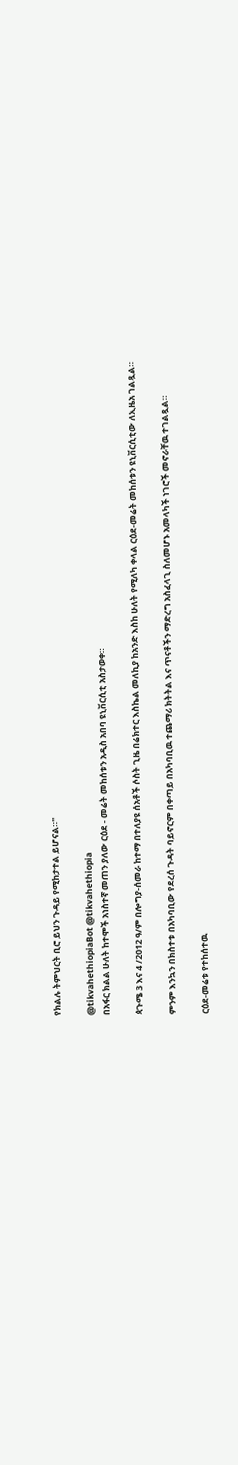የክልሉ ትምህርት ቢሮ ይህን ጉዳይ የሚከታተል ይሆናል።"

@tikvahethiopiaBot @tikvahethiopia
በአፋር ክልል ሁለት ከተሞች አነስተኛ መጠን ያለው ርዕደ - መሬት መከሰቱን አዲስ አበባ ዩኒቨርሲቲ አስታወቀ።

ጳጉሜ 3 እና 4 /2012 ዓ/ም በሎግያ-ሰመራ ከተማ በተለያዩ ሰአቶች ሶስት ጊዜ በሬክተር እስኬል መለኪያ ከአንድ እስከ ሁለት የሚለካ ቀላል ርዕደ-መሬት መከሰቱን ዩኒቨርሲቲው ለኢዜአ ገልጿል።

ምንም እንኳን በክስተቱ በአካባቢው የደረሰ ጉዳት ባይኖርም በቀጣይ በአካባቢዉ ተጨማሪ ክትትል እና ጥናቶችን ማድረግ አስፈላጊ ስለመሆኑ አመላካች ነገሮች መኖራቸዉ ተገልጿል።

ርዕደ-መሬቱ የተከሰተዉ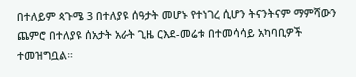በተለይም ጳጉሜ 3 በተለያዩ ሰዓታት መሆኑ የተነገረ ሲሆን ትናንትናም ማምሻውን ጨምሮ በተለያዩ ሰአታት አራት ጊዜ ርእደ-መሬቱ በተመሳሳይ አካባቢዎች ተመዝግቧል።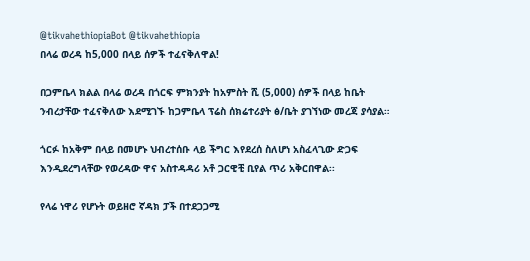@tikvahethiopiaBot @tikvahethiopia
በላሬ ወረዳ ከ5,000 በላይ ሰዎች ተፈናቅለዋል!

በጋምቤላ ክልል በላሬ ወረዳ በጎርፍ ምክንያት ከአምስት ሺ (5,000) ሰዎች በላይ ከቤት ንብረታቸው ተፈናቅለው እደሚገኙ ከጋምቤላ ፕሬስ ሰክሬተሪያት ፅ/ቤት ያገኘነው መረጃ ያሳያል።

ጎርፉ ከአቅም በላይ በመሆኑ ህብረተሰቡ ላይ ችግር እየደረሰ ስለሆነ አስፈላጊው ድጋፍ እንዲደረግላቸው የወረዳው ዋና አስተዳዳሪ አቶ ጋርዊቺ ቢየል ጥሪ አቅርበዋል፡፡

የላሬ ነዋሪ የሆኑት ወይዘሮ ኛዳክ ፓች በተደጋጋሚ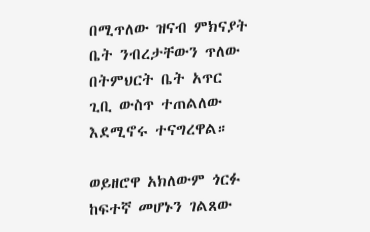በሚጥለው ዝናብ ምክናያት ቤት ንብረታቸውን ጥለው በትምህርት ቤት አጥር ጊቢ ውስጥ ተጠልለው እደሚኖሩ ተናግረዋል።

ወይዘሮዋ አክለውም ጎርፉ ከፍተኛ መሆኑን ገልጸው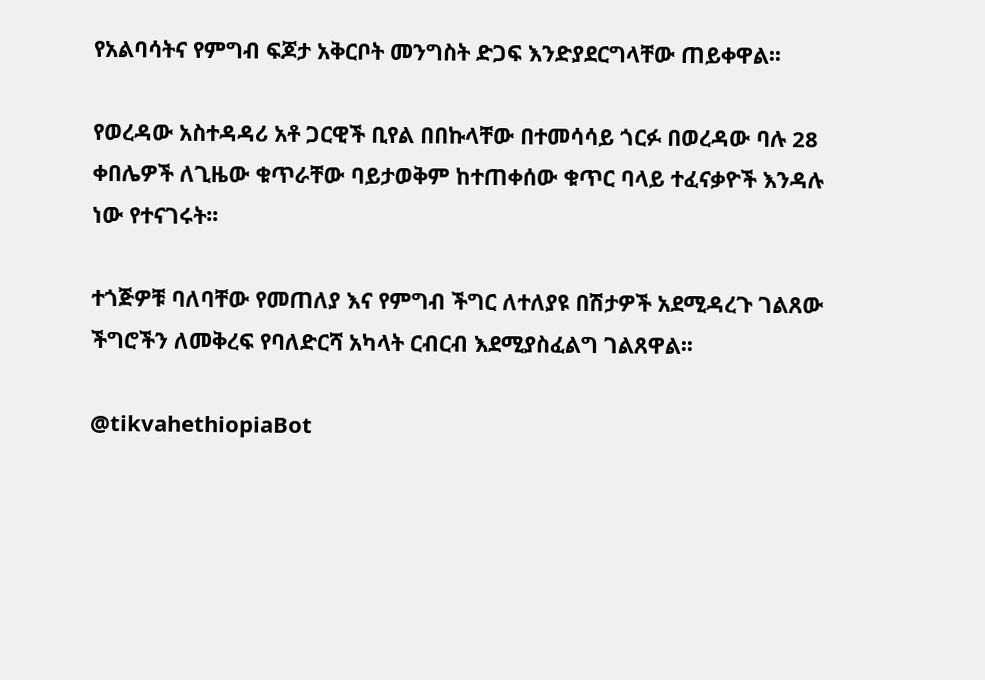የአልባሳትና የምግብ ፍጆታ አቅርቦት መንግስት ድጋፍ እንድያደርግላቸው ጠይቀዋል፡፡

የወረዳው አስተዳዳሪ አቶ ጋርዊች ቢየል በበኩላቸው በተመሳሳይ ጎርፉ በወረዳው ባሉ 28 ቀበሌዎች ለጊዜው ቁጥራቸው ባይታወቅም ከተጠቀሰው ቁጥር ባላይ ተፈናቃዮች እንዳሉ ነው የተናገሩት፡፡

ተጎጅዎቹ ባለባቸው የመጠለያ እና የምግብ ችግር ለተለያዩ በሽታዎች አደሚዳረጉ ገልጸው ችግሮችን ለመቅረፍ የባለድርሻ አካላት ርብርብ እደሚያስፈልግ ገልጸዋል፡፡

@tikvahethiopiaBot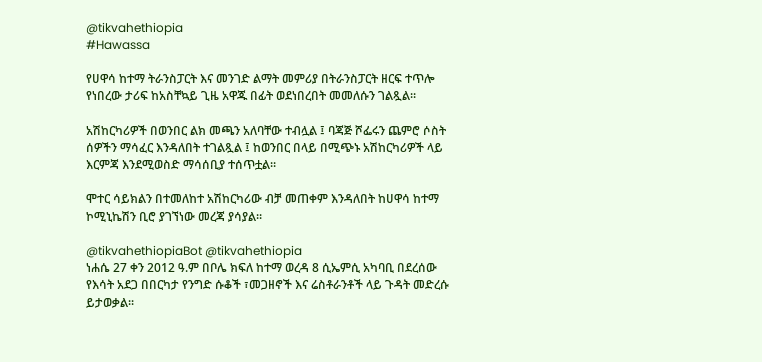@tikvahethiopia
#Hawassa

የሀዋሳ ከተማ ትራንስፓርት እና መንገድ ልማት መምሪያ በትራንስፓርት ዘርፍ ተጥሎ የነበረው ታሪፍ ከአስቸኳይ ጊዜ አዋጁ በፊት ወደነበረበት መመለሱን ገልጿል።

አሽከርካሪዎች በወንበር ልክ መጫን አለባቸው ተብሏል ፤ ባጃጅ ሾፌሩን ጨምሮ ሶስት ሰዎችን ማሳፈር እንዳለበት ተገልጿል ፤ ከወንበር በላይ በሚጭኑ አሽከርካሪዎች ላይ እርምጃ እንደሚወስድ ማሳሰቢያ ተሰጥቷል።

ሞተር ሳይክልን በተመለከተ አሽከርካሪው ብቻ መጠቀም እንዳለበት ከሀዋሳ ከተማ ኮሚኒኬሽን ቢሮ ያገኘነው መረጃ ያሳያል።

@tikvahethiopiaBot @tikvahethiopia
ነሐሴ 27 ቀን 2012 ዓ.ም በቦሌ ክፍለ ከተማ ወረዳ 8 ሲኤምሲ አካባቢ በደረሰው የእሳት አደጋ በበርካታ የንግድ ሱቆች ፣መጋዘኖች እና ሬስቶራንቶች ላይ ጉዳት መድረሱ ይታወቃል፡፡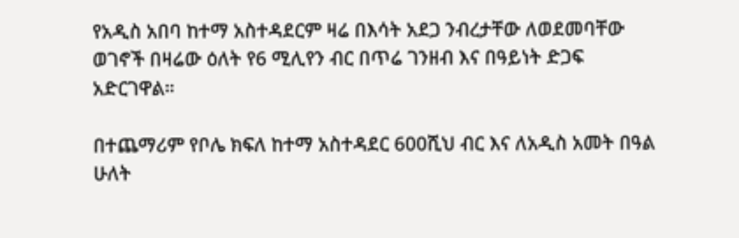የአዲስ አበባ ከተማ አስተዳደርም ዛሬ በእሳት አደጋ ንብረታቸው ለወደመባቸው ወገኖች በዛሬው ዕለት የ6 ሚሊየን ብር በጥሬ ገንዘብ እና በዓይነት ድጋፍ አድርገዋል።

በተጨማሪም የቦሌ ክፍለ ከተማ አስተዳደር 600ሺህ ብር እና ለአዲስ አመት በዓል ሁለት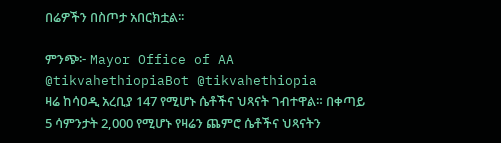በሬዎችን በስጦታ አበርክቷል፡፡

ምንጭ፦ Mayor Office of AA
@tikvahethiopiaBot @tikvahethiopia
ዛሬ ከሳዐዲ አረቢያ 147 የሚሆኑ ሴቶችና ህጻናት ገብተዋል። በቀጣይ 5 ሳምንታት 2,000 የሚሆኑ የዛሬን ጨምሮ ሴቶችና ህጻናትን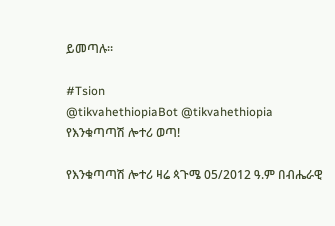ይመጣሉ።

#Tsion
@tikvahethiopiaBot @tikvahethiopia
የእንቁጣጣሽ ሎተሪ ወጣ!

የእንቁጣጣሽ ሎተሪ ዛሬ ጳጉሜ 05/2012 ዓ.ም በብሔራዊ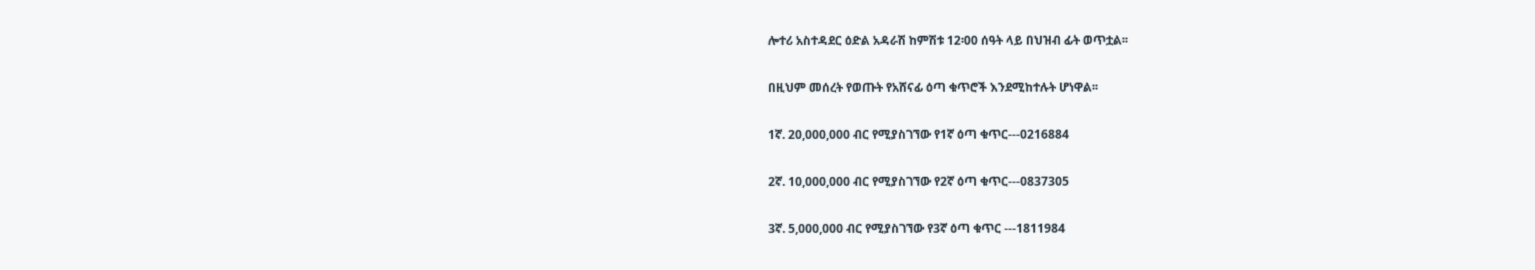ሎተሪ አስተዳደር ዕድል አዳራሽ ከምሽቱ 12፡00 ሰዓት ላይ በህዝብ ፊት ወጥቷል፡፡

በዚህም መሰረት የወጡት የአሸናፊ ዕጣ ቁጥሮች እንደሚከተሉት ሆነዋል፡፡

1ኛ. 20,000,000 ብር የሚያስገኘው የ1ኛ ዕጣ ቁጥር---0216884

2ኛ. 10,000,000 ብር የሚያስገኘው የ2ኛ ዕጣ ቁጥር---0837305

3ኛ. 5,000,000 ብር የሚያስገኘው የ3ኛ ዕጣ ቁጥር ---1811984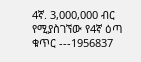4ኛ. 3,000,000 ብር የሚያስገኘው የ4ኛ ዕጣ ቁጥር ---1956837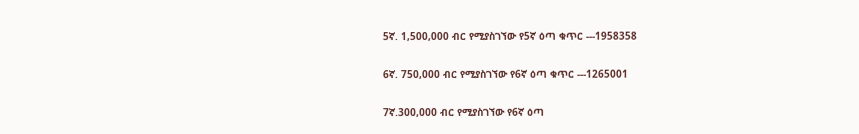5ኛ. 1,500,000 ብር የሚያስገኘው የ5ኛ ዕጣ ቁጥር ---1958358

6ኛ. 750,000 ብር የሚያስገኘው የ6ኛ ዕጣ ቁጥር ---1265001

7ኛ.300,000 ብር የሚያስገኘው የ6ኛ ዕጣ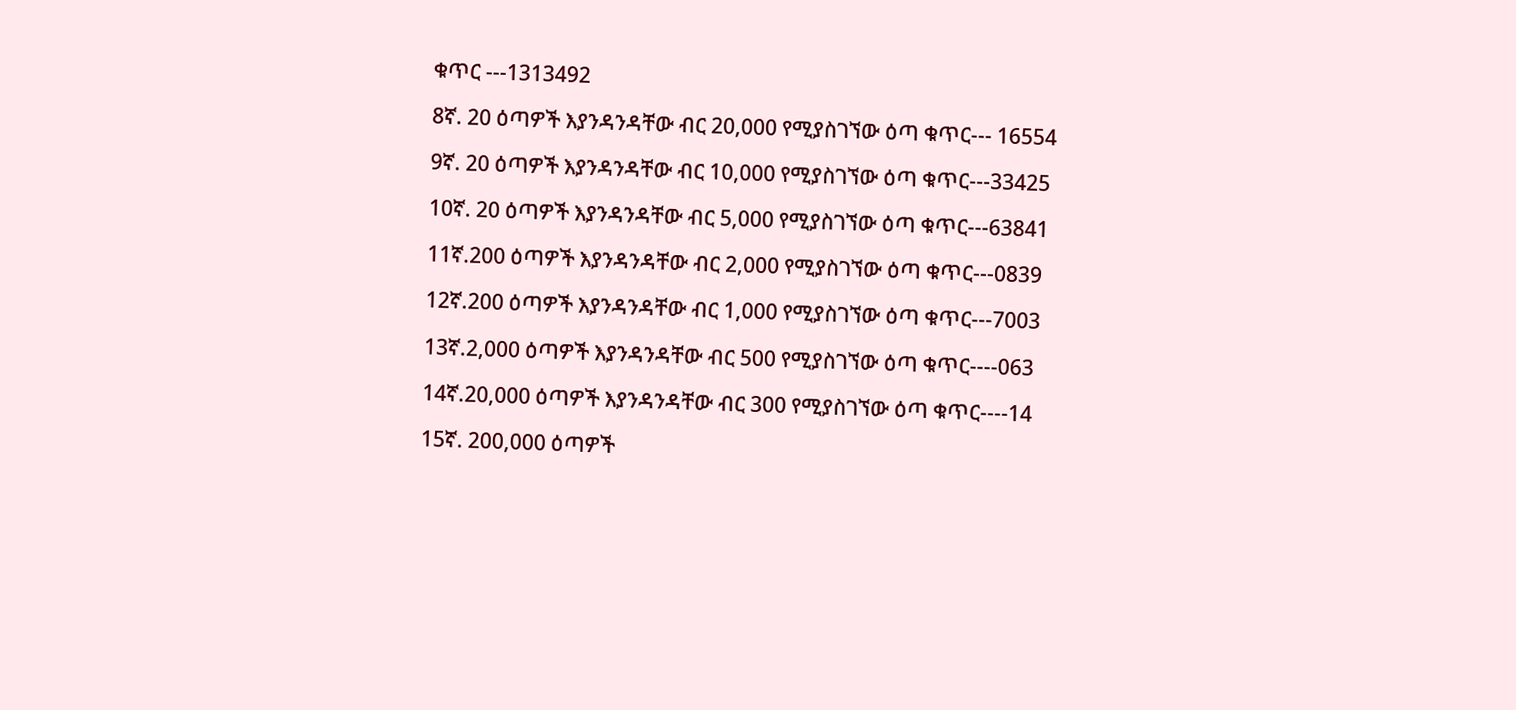ቁጥር ---1313492

8ኛ. 20 ዕጣዎች እያንዳንዳቸው ብር 20,000 የሚያስገኘው ዕጣ ቁጥር--- 16554

9ኛ. 20 ዕጣዎች እያንዳንዳቸው ብር 10,000 የሚያስገኘው ዕጣ ቁጥር---33425

10ኛ. 20 ዕጣዎች እያንዳንዳቸው ብር 5,000 የሚያስገኘው ዕጣ ቁጥር---63841

11ኛ.200 ዕጣዎች እያንዳንዳቸው ብር 2,000 የሚያስገኘው ዕጣ ቁጥር---0839

12ኛ.200 ዕጣዎች እያንዳንዳቸው ብር 1,000 የሚያስገኘው ዕጣ ቁጥር---7003

13ኛ.2,000 ዕጣዎች እያንዳንዳቸው ብር 500 የሚያስገኘው ዕጣ ቁጥር----063

14ኛ.20,000 ዕጣዎች እያንዳንዳቸው ብር 300 የሚያስገኘው ዕጣ ቁጥር----14

15ኛ. 200,000 ዕጣዎች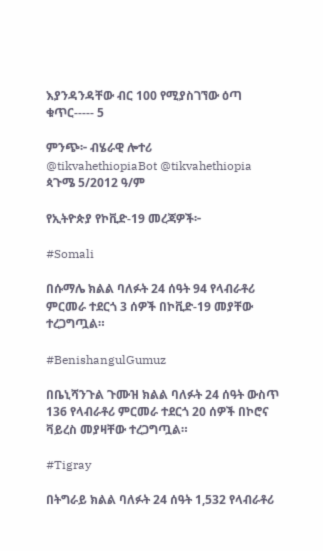እያንዳንዳቸው ብር 100 የሚያስገኘው ዕጣ ቁጥር----- 5

ምንጭ፦ ብሄራዊ ሎተሪ
@tikvahethiopiaBot @tikvahethiopia
ጳጉሜ 5/2012 ዓ/ም

የኢትዮጵያ የኮቪድ-19 መረጃዎች፦

#Somali

በሱማሌ ክልል ባለፉት 24 ሰዓት 94 የላብራቶሪ ምርመራ ተደርጎ 3 ሰዎች በኮቪድ-19 መያቸው ተረጋግጧል።

#BenishangulGumuz

በቤኒሻንጉል ጉሙዝ ክልል ባለፉት 24 ሰዓት ውስጥ 136 የላብራቶሪ ምርመራ ተደርጎ 20 ሰዎች በኮሮና ቫይረስ መያዛቸው ተረጋግጧል።

#Tigray

በትግራይ ክልል ባለፉት 24 ሰዓት 1,532 የላብራቶሪ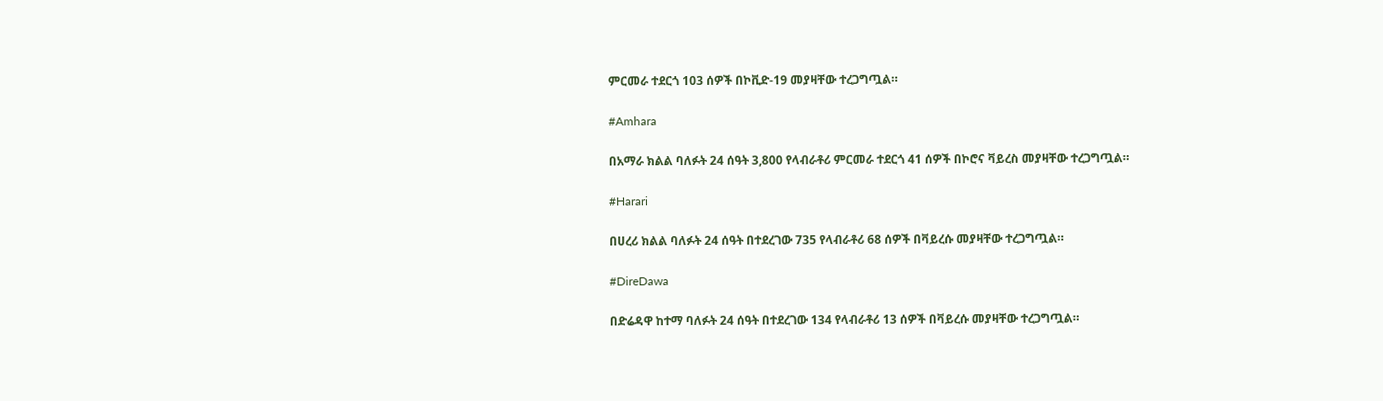ምርመራ ተደርጎ 103 ሰዎች በኮቪድ-19 መያዛቸው ተረጋግጧል።

#Amhara

በአማራ ክልል ባለፉት 24 ሰዓት 3,800 የላብራቶሪ ምርመራ ተደርጎ 41 ሰዎች በኮሮና ቫይረስ መያዛቸው ተረጋግጧል።

#Harari

በሀረሪ ክልል ባለፉት 24 ሰዓት በተደረገው 735 የላብራቶሪ 68 ሰዎች በቫይረሱ መያዛቸው ተረጋግጧል።

#DireDawa

በድሬዳዋ ከተማ ባለፉት 24 ሰዓት በተደረገው 134 የላብራቶሪ 13 ሰዎች በቫይረሱ መያዛቸው ተረጋግጧል።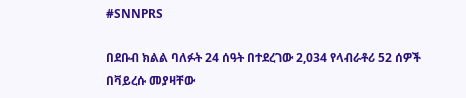#SNNPRS

በደቡብ ክልል ባለፉት 24 ሰዓት በተደረገው 2,034 የላብራቶሪ 52 ሰዎች በቫይረሱ መያዛቸው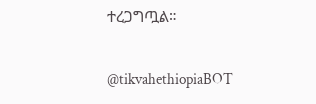ተረጋግጧል።

@tikvahethiopiaBOT